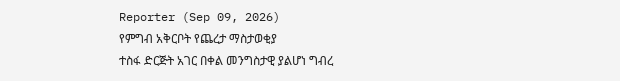Reporter (Sep 09, 2026)
የምግብ አቅርቦት የጨረታ ማስታወቂያ
ተስፋ ድርጅት አገር በቀል መንግስታዊ ያልሆነ ግብረ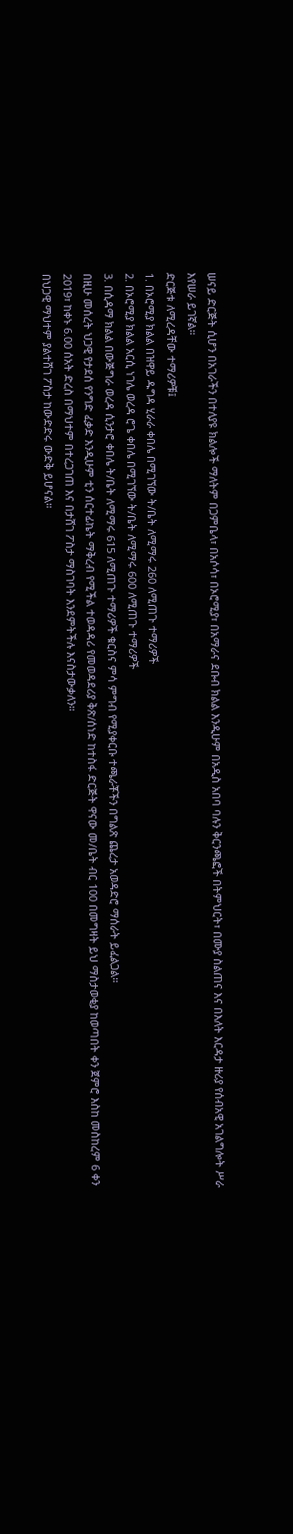ሠናይ ድርጅት ሲሆን በአገራችን በተለያዩ ክልሎች ማለትም በጋምቤላ፣ በአሶሳ፣ በኦሮሚያ፣ በአማራና ደቡብ ክልል እንዲሁም በአዲስ አበባ ባሉን ቅርንጫፎች በትምህርት፣ በሙያ ስልጠና እና በእለት እርዳታ ዙሪያ የሰብአዊ አገልግሎት ሥራ እየሠራ ይገኛል።
ድርጅቱ ለሚረዳቸው ተማሪዎቹ፤
1. በኦሮሚያ ክልል በዝዋይ ዱግዳ ሂራራ ቀበሌ በሚገኘው ት/ቤት ለሚማሩ 260 ለሚጠጉ ተማሪዎች
2. በኦሮሚያ ክልል አርሲ ነገሌ ወረዳ ሮጌ ቀበሌ በሚገኘው ት/ቤት ለሚማሩ 600 ለሚጠጉ ተማሪዎች
3. በሲዳማ ክልል በውጅግራ ወረዳ ሲንታሮ ቀበሌ ት/ቤት ለሚማሩ 615 ለሚጠጉ ተማሪዎች ቁርስና ምሳ ምግብ የሚያቀርቡ ተጫራቾችን በግልጽ ጨረታ አወዳድሮ ማሰራት ይፈልጋል።
በዚሁ መሰረት ህጋዊ የታደሰ የንግድ ፈቃድ እንዲሁም ቲን ሰርተፊኬት ማቅረብ የሚችል ተወዳዳሪ የመወዳደሪያ ቅጽ/ሰነድ ከተስፋ ድርጅት ዋናው መ/ቤት ብር 100 በመግዛት ይህ ማስታወቂያ ከወጣበት ቀን ጀምሮ እስከ መስከረም 6 ቀን 2019፣ ከቀኑ 6.00 ሰአት ድረስ በማህተም በተረጋገጠ እና በታሸገ ፖስታ ማስገባት እንደምትችሉ እናስታውቃለን።
በህጋዊ ማህተም ያልተሸገ ፖስታ ከውድድሩ ውድቅ ይሆናል።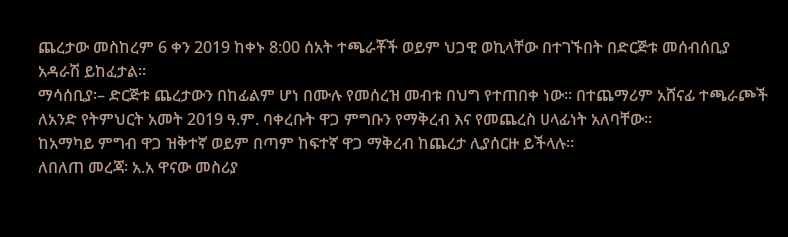ጨረታው መስከረም 6 ቀን 2019 ከቀኑ 8:00 ሰአት ተጫራቾች ወይም ህጋዊ ወኪላቸው በተገኙበት በድርጅቱ መሰብሰቢያ አዳራሽ ይከፈታል።
ማሳሰቢያ፡– ድርጅቱ ጨረታውን በከፊልም ሆነ በሙሉ የመሰረዝ መብቱ በህግ የተጠበቀ ነው። በተጨማሪም አሸናፊ ተጫራጮች ለአንድ የትምህርት አመት 2019 ዓ.ም. ባቀረቡት ዋጋ ምግቡን የማቅረብ እና የመጨረስ ሀላፊነት አለባቸው።
ከአማካይ ምግብ ዋጋ ዝቅተኛ ወይም በጣም ከፍተኛ ዋጋ ማቅረብ ከጨረታ ሊያሰርዙ ይችላሉ።
ለበለጠ መረጃ፡ አ.አ ዋናው መስሪያ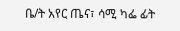ቤ/ት አየር ጤና፣ ሳሚ ካፌ ፊት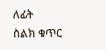ለፊት
ስልክ ቁጥር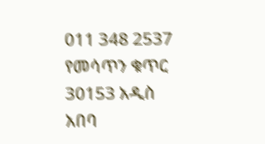011 348 2537 የመሳጥን ቁጥር 30153 አዲስ አበባ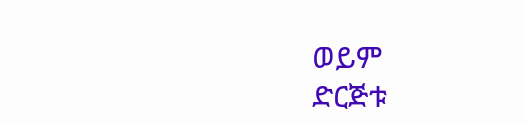ወይም
ድርጅቱ